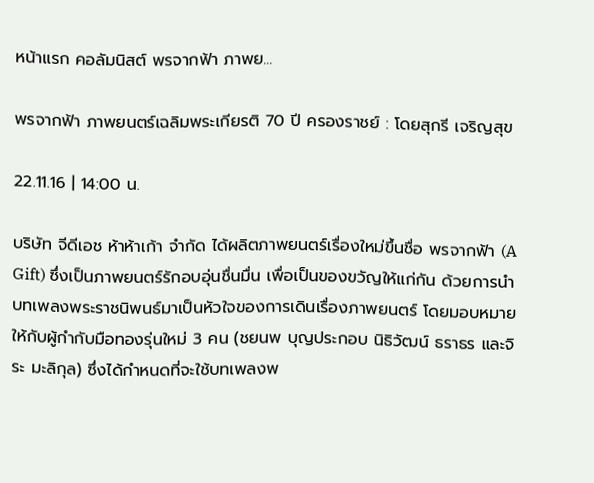หน้าแรก คอลัมนิสต์ พรจากฟ้า ภาพย...

พรจากฟ้า ภาพยนตร์เฉลิมพระเกียรติ 70 ปี ครองราชย์ : โดยสุกรี เจริญสุข

22.11.16 | 14:00 น.

บริษัท จีดีเอช ห้าห้าเก้า จำกัด ได้ผลิตภาพยนตร์เรื่องใหม่ขึ้นชื่อ พรจากฟ้า (A Gift) ซึ่งเป็นภาพยนตร์รักอบอุ่นชื่นมื่น เพื่อเป็นของขวัญให้แก่กัน ด้วยการนำบทเพลงพระราชนิพนธ์มาเป็นหัวใจของการเดินเรื่องภาพยนตร์ โดยมอบหมายให้กับผู้กำกับมือทองรุ่นใหม่ 3 คน (ชยนพ บุญประกอบ นิธิวัฒน์ ธราธร และจิระ มะลิกุล) ซึ่งได้กำหนดที่จะใช้บทเพลงพ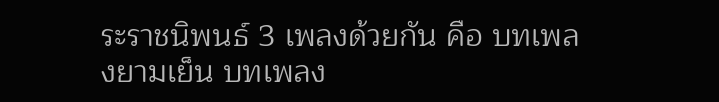ระราชนิพนธ์ 3 เพลงด้วยกัน คือ บทเพลงยามเย็น บทเพลง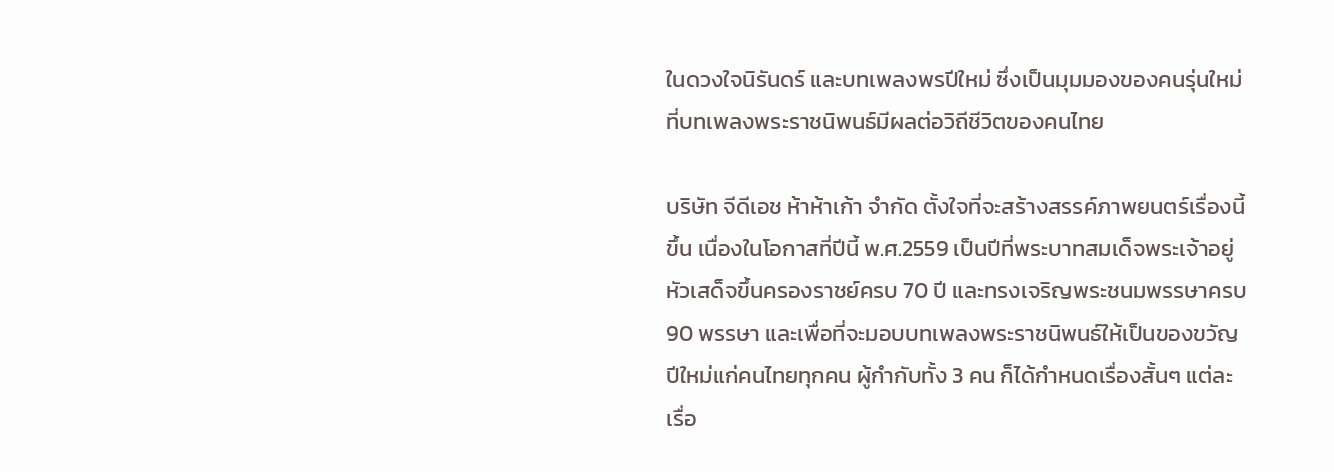ในดวงใจนิรันดร์ และบทเพลงพรปีใหม่ ซึ่งเป็นมุมมองของคนรุ่นใหม่ที่บทเพลงพระราชนิพนธ์มีผลต่อวิถีชีวิตของคนไทย

บริษัท จีดีเอช ห้าห้าเก้า จำกัด ตั้งใจที่จะสร้างสรรค์ภาพยนตร์เรื่องนี้ขึ้น เนื่องในโอกาสที่ปีนี้ พ.ศ.2559 เป็นปีที่พระบาทสมเด็จพระเจ้าอยู่หัวเสด็จขึ้นครองราชย์ครบ 70 ปี และทรงเจริญพระชนมพรรษาครบ 90 พรรษา และเพื่อที่จะมอบบทเพลงพระราชนิพนธ์ให้เป็นของขวัญปีใหม่แก่คนไทยทุกคน ผู้กำกับทั้ง 3 คน ก็ได้กำหนดเรื่องสั้นๆ แต่ละเรื่อ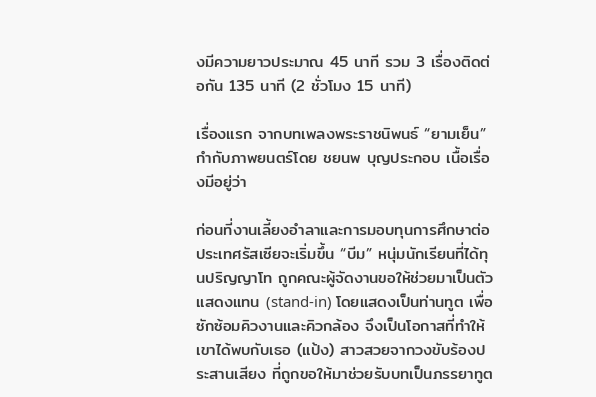งมีความยาวประมาณ 45 นาที รวม 3 เรื่องติดต่อกัน 135 นาที (2 ชั่วโมง 15 นาที)

เรื่องแรก จากบทเพลงพระราชนิพนธ์ “ยามเย็น” กำกับภาพยนตร์โดย ชยนพ บุญประกอบ เนื้อเรื่องมีอยู่ว่า

ก่อนที่งานเลี้ยงอำลาและการมอบทุนการศึกษาต่อประเทศรัสเซียจะเริ่มขึ้น “บีม” หนุ่มนักเรียนที่ได้ทุนปริญญาโท ถูกคณะผู้จัดงานขอให้ช่วยมาเป็นตัวแสดงแทน (stand-in) โดยแสดงเป็นท่านทูต เพื่อซักซ้อมคิวงานและคิวกล้อง จึงเป็นโอกาสที่ทำให้เขาได้พบกับเธอ (แป้ง) สาวสวยจากวงขับร้องประสานเสียง ที่ถูกขอให้มาช่วยรับบทเป็นภรรยาทูต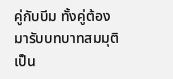คู่กับบีม ทั้งคู่ต้องมารับบทบาทสมมุติเป็น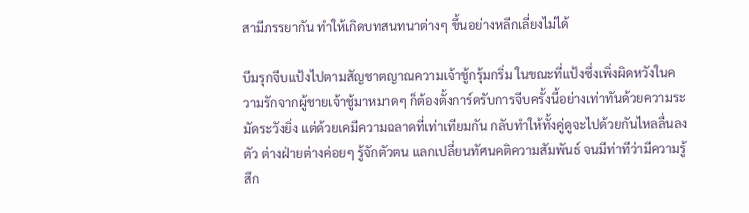สามีภรรยากัน ทำให้เกิดบทสนทนาต่างๆ ขึ้นอย่างหลีกเลี่ยงไม่ได้

บีมรุกจีบแป้งไปตามสัญชาตญาณความเจ้าชู้กรุ้มกริ่ม ในขณะที่แป้งซึ่งเพิ่งผิดหวังในความรักจากผู้ชายเจ้าชู้มาหมาดๆ ก็ต้องตั้งการ์ดรับการจีบครั้งนี้อย่างเท่าทันด้วยความระมัดระวังยิ่ง แต่ด้วยเคมีความฉลาดที่เท่าเทียมกัน กลับทำให้ทั้งคู่ดูจะไปด้วยกันไหลลื่นลงตัว ต่างฝ่ายต่างค่อยๆ รู้จักตัวตน แลกเปลี่ยนทัศนคติความสัมพันธ์ จนมีท่าทีว่ามีความรู้สึก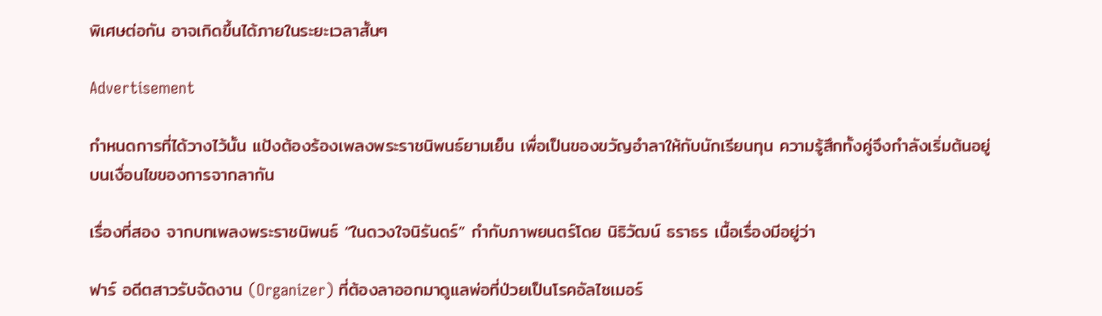พิเศษต่อกัน อาจเกิดขึ้นได้ภายในระยะเวลาสั้นๆ

Advertisement

กำหนดการที่ได้วางไว้นั้น แป้งต้องร้องเพลงพระราชนิพนธ์ยามเย็น เพื่อเป็นของขวัญอำลาให้กับนักเรียนทุน ความรู้สึกทั้งคู่จึงกำลังเริ่มต้นอยู่บนเงื่อนไขของการจากลากัน

เรื่องที่สอง จากบทเพลงพระราชนิพนธ์ “ในดวงใจนิรันดร์” กำกับภาพยนตร์โดย นิธิวัฒน์ ธราธร เนื้อเรื่องมีอยู่ว่า

ฟาร์ อดีตสาวรับจัดงาน (Organizer) ที่ต้องลาออกมาดูแลพ่อที่ป่วยเป็นโรคอัลไซเมอร์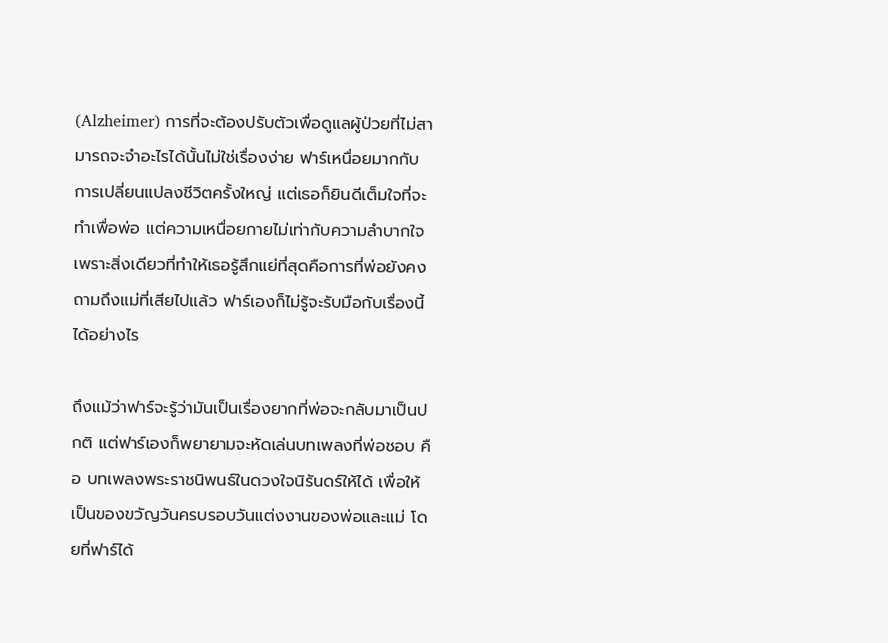(Alzheimer) การที่จะต้องปรับตัวเพื่อดูแลผู้ป่วยที่ไม่สามารถจะจำอะไรได้นั้นไม่ใช่เรื่องง่าย ฟาร์เหนื่อยมากกับการเปลี่ยนแปลงชีวิตครั้งใหญ่ แต่เธอก็ยินดีเต็มใจที่จะทำเพื่อพ่อ แต่ความเหนื่อยกายไม่เท่ากับความลำบากใจ เพราะสิ่งเดียวที่ทำให้เธอรู้สึกแย่ที่สุดคือการที่พ่อยังคงถามถึงแม่ที่เสียไปแล้ว ฟาร์เองก็ไม่รู้จะรับมือกับเรื่องนี้ได้อย่างไร

ถึงแม้ว่าฟาร์จะรู้ว่ามันเป็นเรื่องยากที่พ่อจะกลับมาเป็นปกติ แต่ฟาร์เองก็พยายามจะหัดเล่นบทเพลงที่พ่อชอบ คือ บทเพลงพระราชนิพนธ์ในดวงใจนิรันดร์ให้ได้ เพื่อให้เป็นของขวัญวันครบรอบวันแต่งงานของพ่อและแม่ โดยที่ฟาร์ได้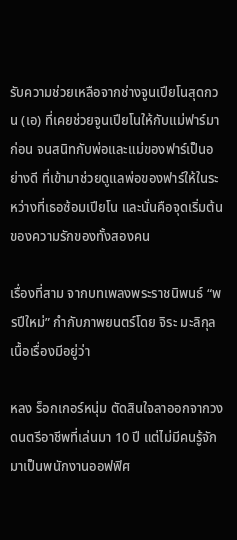รับความช่วยเหลือจากช่างจูนเปียโนสุดกวน (เอ) ที่เคยช่วยจูนเปียโนให้กับแม่ฟาร์มาก่อน จนสนิทกับพ่อและแม่ของฟาร์เป็นอย่างดี ที่เข้ามาช่วยดูแลพ่อของฟาร์ให้ในระหว่างที่เธอซ้อมเปียโน และนั่นคือจุดเริ่มต้นของความรักของทั้งสองคน

เรื่องที่สาม จากบทเพลงพระราชนิพนธ์ “พรปีใหม่” กำกับภาพยนตร์โดย จิระ มะลิกุล เนื้อเรื่องมีอยู่ว่า

หลง ร็อกเกอร์หนุ่ม ตัดสินใจลาออกจากวงดนตรีอาชีพที่เล่นมา 10 ปี แต่ไม่มีคนรู้จัก มาเป็นพนักงานออฟฟิศ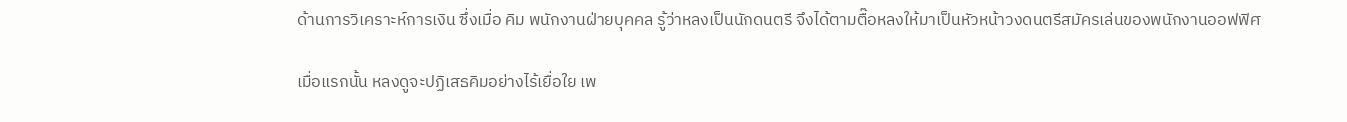ด้านการวิเคราะห์การเงิน ซึ่งเมื่อ คิม พนักงานฝ่ายบุคคล รู้ว่าหลงเป็นนักดนตรี จึงได้ตามตื๊อหลงให้มาเป็นหัวหน้าวงดนตรีสมัครเล่นของพนักงานออฟฟิศ

เมื่อแรกนั้น หลงดูจะปฏิเสธคิมอย่างไร้เยื่อใย เพ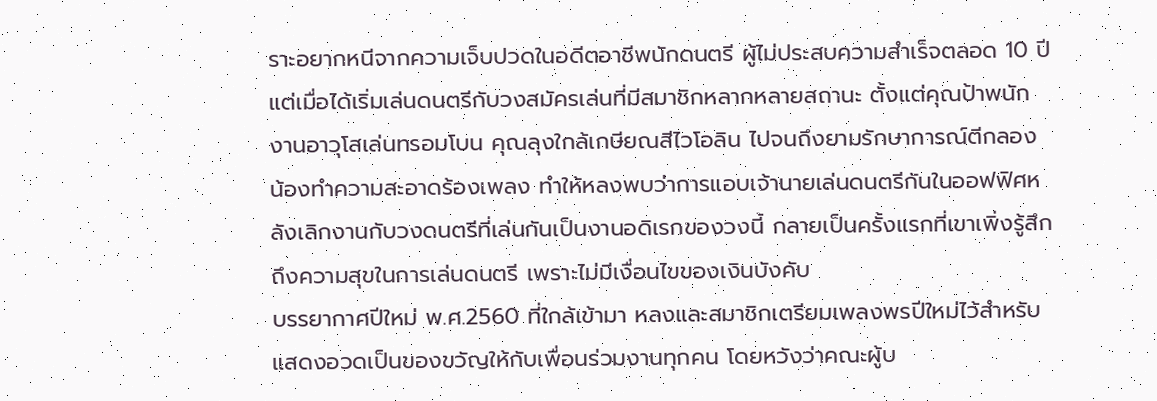ราะอยากหนีจากความเจ็บปวดในอดีตอาชีพนักดนตรี ผู้ไม่ประสบความสำเร็จตลอด 10 ปี แต่เมื่อได้เริ่มเล่นดนตรีกับวงสมัครเล่นที่มีสมาชิกหลากหลายสถานะ ตั้งแต่คุณป้าพนักงานอาวุโสเล่นทรอมโบน คุณลุงใกล้เกษียณสีไวโอลิน ไปจนถึงยามรักษาการณ์ตีกลอง น้องทำความสะอาดร้องเพลง ทำให้หลงพบว่าการแอบเจ้านายเล่นดนตรีกันในออฟฟิศหลังเลิกงานกับวงดนตรีที่เล่นกันเป็นงานอดิเรกของวงนี้ กลายเป็นครั้งแรกที่เขาเพิ่งรู้สึกถึงความสุขในการเล่นดนตรี เพราะไม่มีเงื่อนไขของเงินบังคับ
บรรยากาศปีใหม่ พ.ศ.2560 ที่ใกล้เข้ามา หลงและสมาชิกเตรียมเพลงพรปีใหม่ไว้สำหรับแสดงอวดเป็นของขวัญให้กับเพื่อนร่วมงานทุกคน โดยหวังว่าคณะผู้บ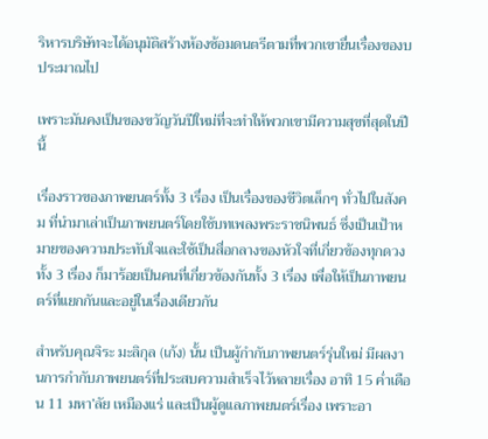ริหารบริษัทจะได้อนุมัติสร้างห้องซ้อมดนตรีตามที่พวกเขายื่นเรื่องของบประมาณไป

เพราะมันคงเป็นของขวัญวันปีใหม่ที่จะทำให้พวกเขามีความสุขที่สุดในปีนี้

เรื่องราวของภาพยนตร์ทั้ง 3 เรื่อง เป็นเรื่องของชีวิตเล็กๆ ทั่วไปในสังคม ที่นำมาเล่าเป็นภาพยนตร์โดยใช้บทเพลงพระราชนิพนธ์ ซึ่งเป็นเป้าหมายของความประทับใจและใช้เป็นสื่อกลางของหัวใจที่เกี่ยวข้องทุกดวง ทั้ง 3 เรื่อง ก็มาร้อยเป็นคนที่เกี่ยวข้องกันทั้ง 3 เรื่อง เพื่อให้เป็นภาพยนตร์ที่แยกกันและอยู่ในเรื่องเดียวกัน

สำหรับคุณจิระ มะลิกุล (เก้ง) นั้น เป็นผู้กำกับภาพยนตร์รุ่นใหม่ มีผลงานการกำกับภาพยนตร์ที่ประสบความสำเร็จไว้หลายเรื่อง อาทิ 15 ค่ำเดือน 11 มหา’ลัย เหมืองแร่ และเป็นผู้ดูแลภาพยนตร์เรื่อง เพราะอา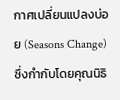กาศเปลี่ยนแปลงบ่อย (Seasons Change) ซึ่งกำกับโดยคุณนิธิ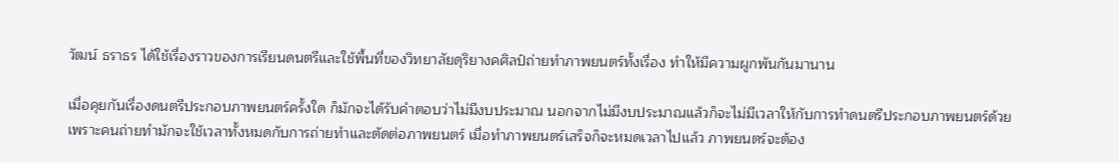วัฒน์ ธราธร ได้ใช้เรื่องราวของการเรียนดนตรีและใช้พื้นที่ของวิทยาลัยดุริยางคศิลป์ถ่ายทำภาพยนตร์ทั้งเรื่อง ทำให้มีความผูกพันกันมานาน

เมื่อคุยกันเรื่องดนตรีประกอบภาพยนตร์ครั้งใด ก็มักจะได้รับคำตอบว่าไม่มีงบประมาณ นอกจากไม่มีงบประมาณแล้วก็จะไม่มีเวลาให้กับการทำดนตรีประกอบภาพยนตร์ด้วย เพราะคนถ่ายทำมักจะใช้เวลาทั้งหมดกับการถ่ายทำและตัดต่อภาพยนตร์ เมื่อทำภาพยนตร์เสร็จก็จะหมดเวลาไปแล้ว ภาพยนตร์จะต้อง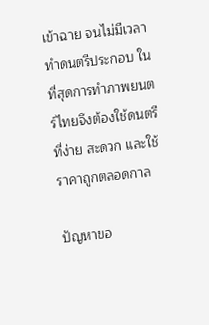เข้าฉาย จนไม่มีเวลาทำดนตรีประกอบ ในที่สุดการทำภาพยนตร์ไทยจึงต้องใช้ดนตรีที่ง่าย สะดวก และใช้ราคาถูกตลอดกาล

ปัญหาขอ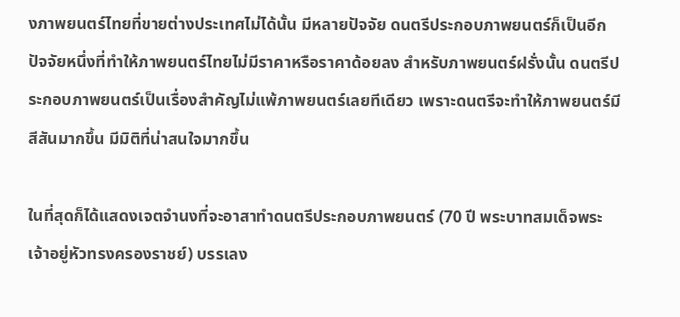งภาพยนตร์ไทยที่ขายต่างประเทศไม่ได้นั้น มีหลายปัจจัย ดนตรีประกอบภาพยนตร์ก็เป็นอีกปัจจัยหนึ่งที่ทำให้ภาพยนตร์ไทยไม่มีราคาหรือราคาด้อยลง สำหรับภาพยนตร์ฝรั่งนั้น ดนตรีประกอบภาพยนตร์เป็นเรื่องสำคัญไม่แพ้ภาพยนตร์เลยทีเดียว เพราะดนตรีจะทำให้ภาพยนตร์มีสีสันมากขึ้น มีมิติที่น่าสนใจมากขึ้น

ในที่สุดก็ได้แสดงเจตจำนงที่จะอาสาทำดนตรีประกอบภาพยนตร์ (70 ปี พระบาทสมเด็จพระเจ้าอยู่หัวทรงครองราชย์) บรรเลง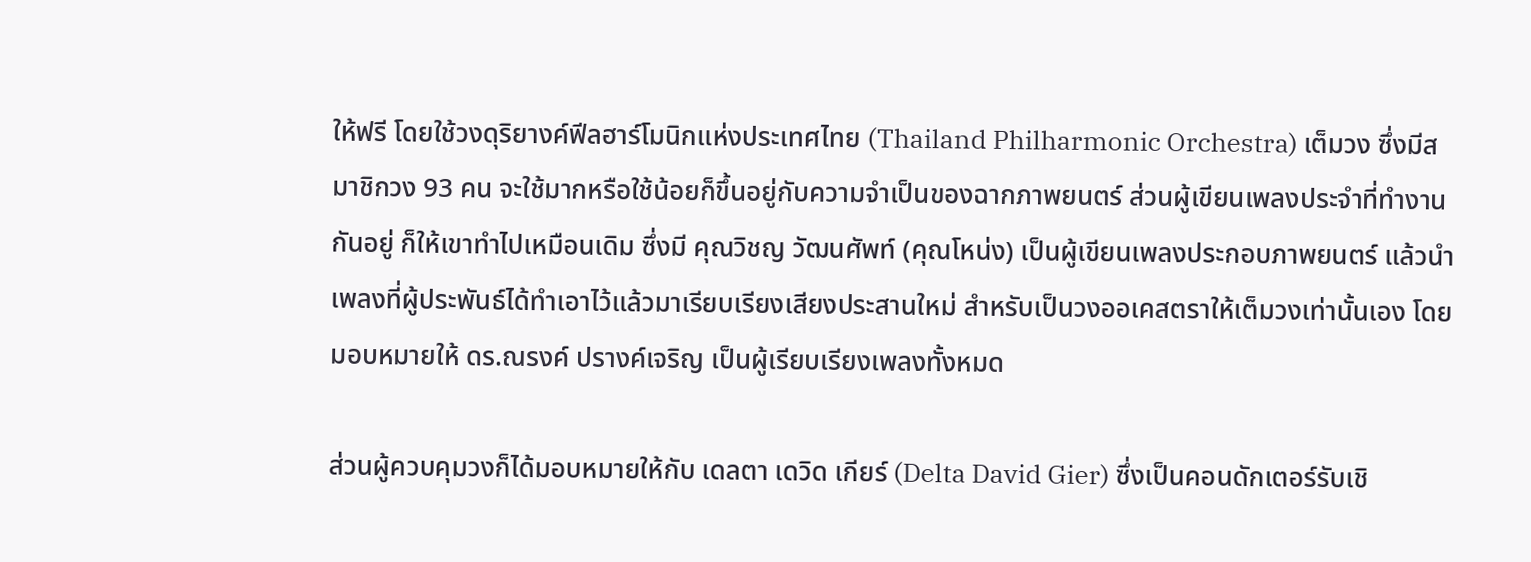ให้ฟรี โดยใช้วงดุริยางค์ฟีลฮาร์โมนิกแห่งประเทศไทย (Thailand Philharmonic Orchestra) เต็มวง ซึ่งมีสมาชิกวง 93 คน จะใช้มากหรือใช้น้อยก็ขึ้นอยู่กับความจำเป็นของฉากภาพยนตร์ ส่วนผู้เขียนเพลงประจำที่ทำงานกันอยู่ ก็ให้เขาทำไปเหมือนเดิม ซึ่งมี คุณวิชญ วัฒนศัพท์ (คุณโหน่ง) เป็นผู้เขียนเพลงประกอบภาพยนตร์ แล้วนำเพลงที่ผู้ประพันธ์ได้ทำเอาไว้แล้วมาเรียบเรียงเสียงประสานใหม่ สำหรับเป็นวงออเคสตราให้เต็มวงเท่านั้นเอง โดยมอบหมายให้ ดร.ณรงค์ ปรางค์เจริญ เป็นผู้เรียบเรียงเพลงทั้งหมด

ส่วนผู้ควบคุมวงก็ได้มอบหมายให้กับ เดลตา เดวิด เกียร์ (Delta David Gier) ซึ่งเป็นคอนดักเตอร์รับเชิ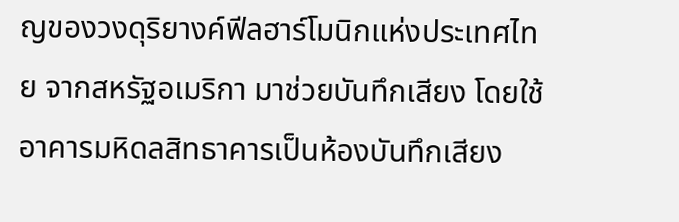ญของวงดุริยางค์ฟีลฮาร์โมนิกแห่งประเทศไทย จากสหรัฐอเมริกา มาช่วยบันทึกเสียง โดยใช้อาคารมหิดลสิทธาคารเป็นห้องบันทึกเสียง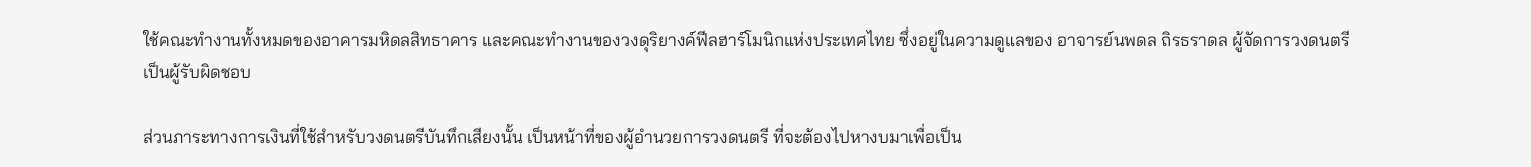ใช้คณะทำงานทั้งหมดของอาคารมหิดลสิทธาคาร และคณะทำงานของวงดุริยางค์ฟีลฮาร์โมนิกแห่งประเทศไทย ซึ่งอยู่ในความดูแลของ อาจารย์นพดล ถิรธราดล ผู้จัดการวงดนตรี เป็นผู้รับผิดชอบ

ส่วนภาระทางการเงินที่ใช้สำหรับวงดนตรีบันทึกเสียงนั้น เป็นหน้าที่ของผู้อำนวยการวงดนตรี ที่จะต้องไปหางบมาเพื่อเป็น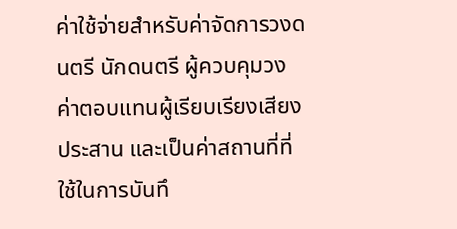ค่าใช้จ่ายสำหรับค่าจัดการวงดนตรี นักดนตรี ผู้ควบคุมวง ค่าตอบแทนผู้เรียบเรียงเสียงประสาน และเป็นค่าสถานที่ที่ใช้ในการบันทึ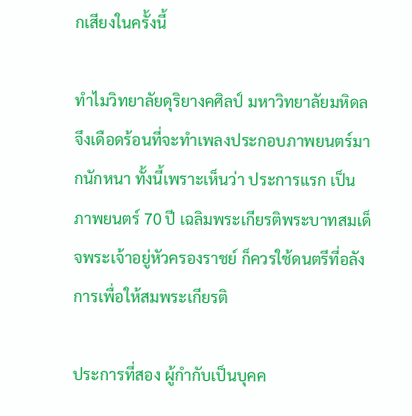กเสียงในครั้งนี้

ทำไมวิทยาลัยดุริยางคศิลป์ มหาวิทยาลัยมหิดล จึงเดือดร้อนที่จะทำเพลงประกอบภาพยนตร์มากนักหนา ทั้งนี้เพราะเห็นว่า ประการแรก เป็นภาพยนตร์ 70 ปี เฉลิมพระเกียรติพระบาทสมเด็จพระเจ้าอยู่หัวครองราชย์ ก็ควรใช้ดนตรีที่อลังการเพื่อให้สมพระเกียรติ

ประการที่สอง ผู้กำกับเป็นบุคค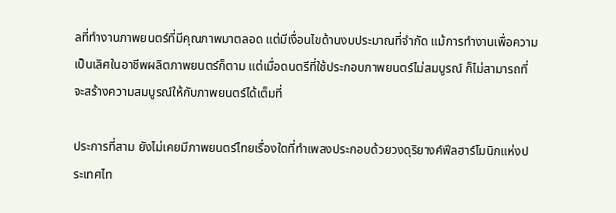ลที่ทำงานภาพยนตร์ที่มีคุณภาพมาตลอด แต่มีเงื่อนไขด้านงบประมาณที่จำกัด แม้การทำงานเพื่อความเป็นเลิศในอาชีพผลิตภาพยนตร์ก็ตาม แต่เมื่อดนตรีที่ใช้ประกอบภาพยนตร์ไม่สมบูรณ์ ก็ไม่สามารถที่จะสร้างความสมบูรณ์ให้กับภาพยนตร์ได้เต็มที่

ประการที่สาม ยังไม่เคยมีภาพยนตร์ไทยเรื่องใดที่ทำเพลงประกอบด้วยวงดุริยางค์ฟีลฮาร์โมนิกแห่งประเทศไท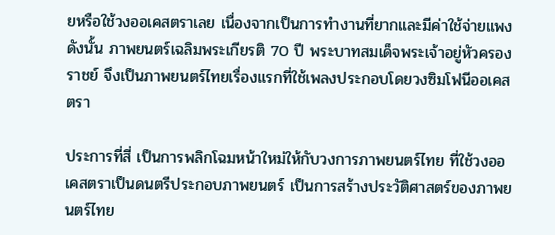ยหรือใช้วงออเคสตราเลย เนื่องจากเป็นการทำงานที่ยากและมีค่าใช้จ่ายแพง ดังนั้น ภาพยนตร์เฉลิมพระเกียรติ 70 ปี พระบาทสมเด็จพระเจ้าอยู่หัวครองราชย์ จึงเป็นภาพยนตร์ไทยเรื่องแรกที่ใช้เพลงประกอบโดยวงซิมโฟนีออเคสตรา

ประการที่สี่ เป็นการพลิกโฉมหน้าใหม่ให้กับวงการภาพยนตร์ไทย ที่ใช้วงออเคสตราเป็นดนตรีประกอบภาพยนตร์ เป็นการสร้างประวัติศาสตร์ของภาพยนตร์ไทย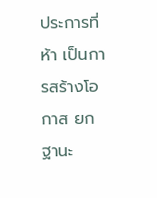ประการที่ห้า เป็นการสร้างโอกาส ยกฐานะ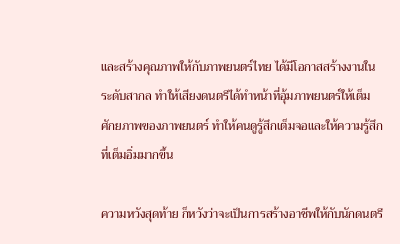และสร้างคุณภาพให้กับภาพยนตร์ไทย ได้มีโอกาสสร้างงานในระดับสากล ทำให้เสียงดนตรีได้ทำหน้าที่อุ้มภาพยนตร์ให้เต็มศักยภาพของภาพยนตร์ ทำให้คนดูรู้สึกเต็มจอและให้ความรู้สึกที่เต็มอิ่มมากขึ้น

ความหวังสุดท้าย ก็หวังว่าจะเป็นการสร้างอาชีพให้กับนักดนตรี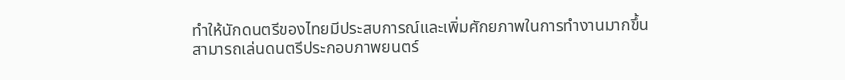ทำให้นักดนตรีของไทยมีประสบการณ์และเพิ่มศักยภาพในการทำงานมากขึ้น สามารถเล่นดนตรีประกอบภาพยนตร์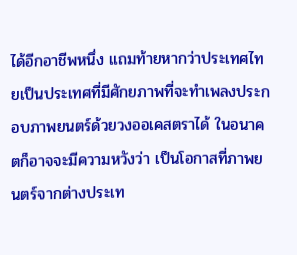ได้อีกอาชีพหนึ่ง แถมท้ายหากว่าประเทศไทยเป็นประเทศที่มีศักยภาพที่จะทำเพลงประกอบภาพยนตร์ด้วยวงออเคสตราได้ ในอนาคตก็อาจจะมีความหวังว่า เป็นโอกาสที่ภาพยนตร์จากต่างประเท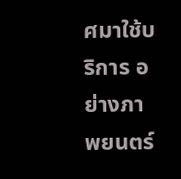ศมาใช้บริการ อย่างภาพยนตร์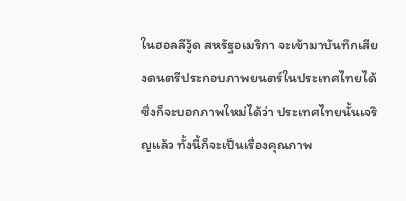ในฮอลลีวู้ด สหรัฐอเมริกา จะเข้ามาบันทึกเสียงดนตรีประกอบภาพยนตร์ในประเทศไทยได้ ซึ่งก็จะบอกภาพใหม่ได้ว่า ประเทศไทยนั้นเจริญแล้ว ทั้งนี้ก็จะเป็นเรื่องคุณภาพ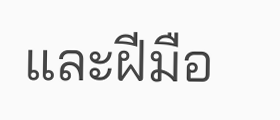และฝีมือ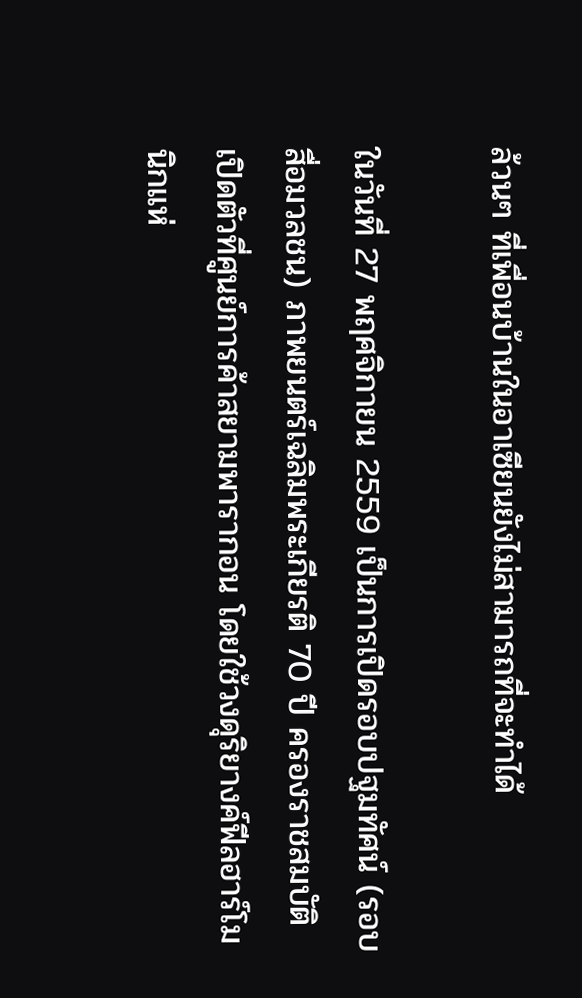ล้วนๆ ที่เพื่อนบ้านในอาเซียนยังไม่สามารถที่จะทำได้

ในวันที่ 27 พฤศจิกายน 2559 เป็นการเปิดรอบปฐมทัศน์ (รอบสื่อมวลชน) ภาพยนตร์เฉลิมพระเกียรติ 70 ปี ครองราชสมบัติ เปิดตัวที่ศูนย์การค้าสยามพารากอน โดยใช้วงดุริยางค์ฟีลฮาร์โมนิกแห่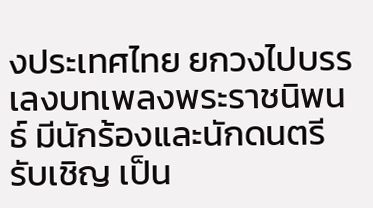งประเทศไทย ยกวงไปบรรเลงบทเพลงพระราชนิพนธ์ มีนักร้องและนักดนตรีรับเชิญ เป็น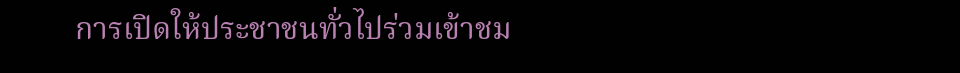การเปิดให้ประชาชนทั่วไปร่วมเข้าชม